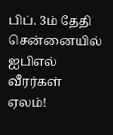பிப். 3ம் தேதி சென்னையில் ஐபிஎல் வீரர்கள் ஏலம்!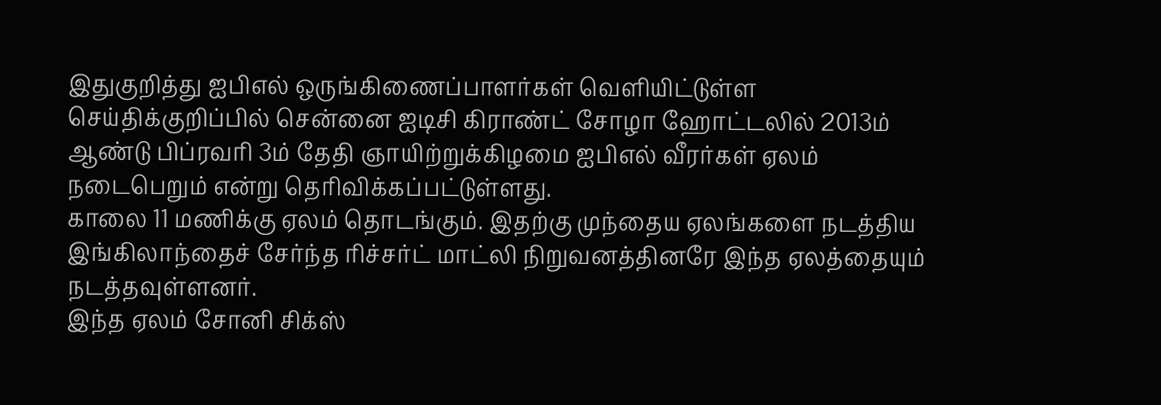இதுகுறித்து ஐபிஎல் ஒருங்கிணைப்பாளர்கள் வெளியிட்டுள்ள செய்திக்குறிப்பில் சென்னை ஐடிசி கிராண்ட் சோழா ஹோட்டலில் 2013ம் ஆண்டு பிப்ரவரி 3ம் தேதி ஞாயிற்றுக்கிழமை ஐபிஎல் வீரர்கள் ஏலம் நடைபெறும் என்று தெரிவிக்கப்பட்டுள்ளது.
காலை 11 மணிக்கு ஏலம் தொடங்கும். இதற்கு முந்தைய ஏலங்களை நடத்திய இங்கிலாந்தைச் சேர்ந்த ரிச்சர்ட் மாட்லி நிறுவனத்தினரே இந்த ஏலத்தையும் நடத்தவுள்ளனர்.
இந்த ஏலம் சோனி சிக்ஸ்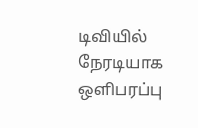டிவியில் நேரடியாக ஒளிபரப்பு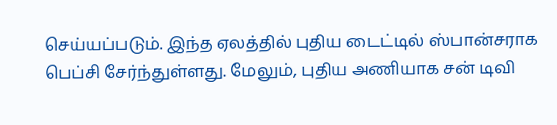செய்யப்படும். இந்த ஏலத்தில் புதிய டைட்டில் ஸ்பான்சராக பெப்சி சேர்ந்துள்ளது. மேலும், புதிய அணியாக சன் டிவி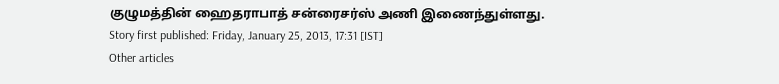குழுமத்தின் ஹைதராபாத் சன்ரைசர்ஸ் அணி இணைந்துள்ளது.
Story first published: Friday, January 25, 2013, 17:31 [IST]
Other articles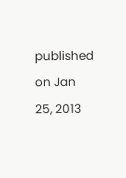published on Jan 25, 2013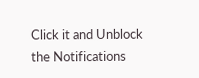Click it and Unblock the Notifications